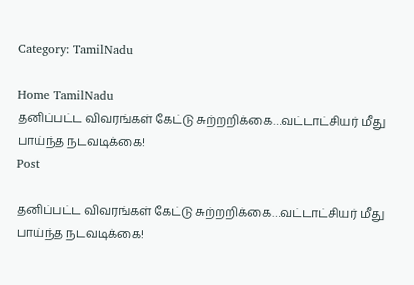Category: TamilNadu

Home TamilNadu
தனிப்பட்ட விவரங்கள் கேட்டு சுற்றறிக்கை…வட்டாட்சியர் மீது பாய்ந்த நடவடிக்கை!
Post

தனிப்பட்ட விவரங்கள் கேட்டு சுற்றறிக்கை…வட்டாட்சியர் மீது பாய்ந்த நடவடிக்கை!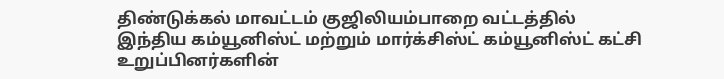திண்டுக்கல் மாவட்டம் குஜிலியம்பாறை வட்டத்தில் இந்திய கம்யூனிஸ்ட் மற்றும் மார்க்சிஸ்ட் கம்யூனிஸ்ட் கட்சி உறுப்பினர்களின்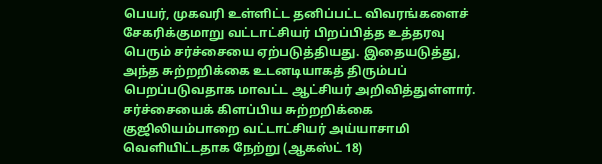பெயர், முகவரி உள்ளிட்ட தனிப்பட்ட விவரங்களைச் சேகரிக்குமாறு வட்டாட்சியர் பிறப்பித்த உத்தரவு பெரும் சர்ச்சையை ஏற்படுத்தியது. இதையடுத்து, அந்த சுற்றறிக்கை உடனடியாகத் திரும்பப் பெறப்படுவதாக மாவட்ட ஆட்சியர் அறிவித்துள்ளார். சர்ச்சையைக் கிளப்பிய சுற்றறிக்கை குஜிலியம்பாறை வட்டாட்சியர் அய்யாசாமி வெளியிட்டதாக நேற்று (ஆகஸ்ட் 18)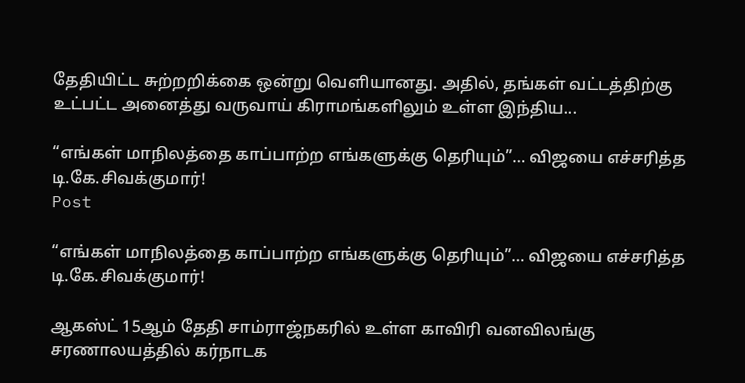தேதியிட்ட சுற்றறிக்கை ஒன்று வெளியானது. அதில், தங்கள் வட்டத்திற்கு உட்பட்ட அனைத்து வருவாய் கிராமங்களிலும் உள்ள இந்திய...

“எங்கள் மாநிலத்தை காப்பாற்ற எங்களுக்கு தெரியும்”… விஜயை எச்சரித்த டி.கே.சிவக்குமார்!
Post

“எங்கள் மாநிலத்தை காப்பாற்ற எங்களுக்கு தெரியும்”… விஜயை எச்சரித்த டி.கே.சிவக்குமார்!

ஆகஸ்ட் 15ஆம் தேதி சாம்ராஜ்நகரில் உள்ள காவிரி வனவிலங்கு சரணாலயத்தில் கர்நாடக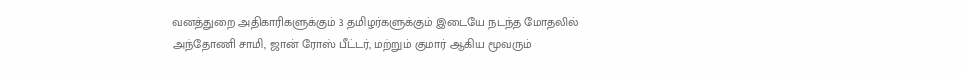வனத்துறை அதிகாரிகளுக்கும் 3 தமிழர்களுக்கும் இடையே நடந்த மோதலில் அந்தோணி சாமி, ஜான் ரோஸ் பீட்டர், மற்றும் குமார் ஆகிய மூவரும்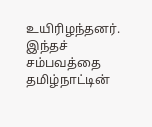உயிரிழந்தனர்.  இந்தச் சம்பவத்தை தமிழ்நாட்டின்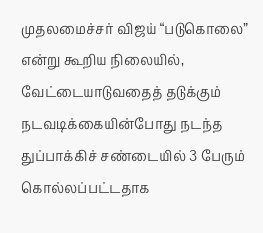முதலமைச்சர் விஜய் “படுகொலை” என்று கூறிய நிலையில், வேட்டையாடுவதைத் தடுக்கும் நடவடிக்கையின்போது நடந்த துப்பாக்கிச் சண்டையில் 3 பேரும் கொல்லப்பட்டதாக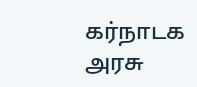கர்நாடக அரசு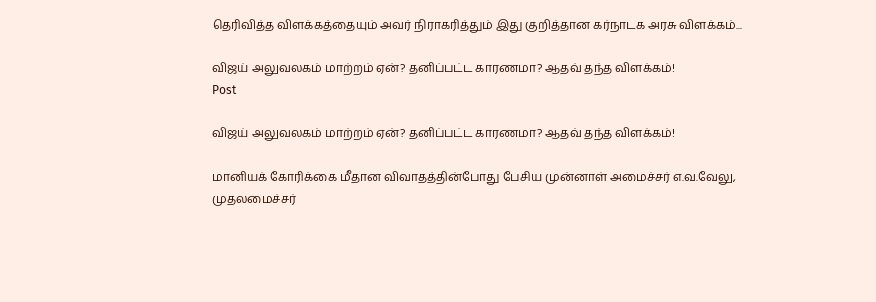தெரிவித்த விளக்கத்தையும் அவர் நிராகரித்தும் இது குறித்தான கர்நாடக அரசு விளக்கம்...

விஜய் அலுவலகம் மாற்றம் ஏன்? தனிப்பட்ட காரணமா? ஆதவ் தந்த விளக்கம்!
Post

விஜய் அலுவலகம் மாற்றம் ஏன்? தனிப்பட்ட காரணமா? ஆதவ் தந்த விளக்கம்!

மானியக் கோரிக்கை மீதான விவாதத்தின்போது பேசிய முன்னாள் அமைச்சர் எ.வ.வேலு, முதலமைச்சர்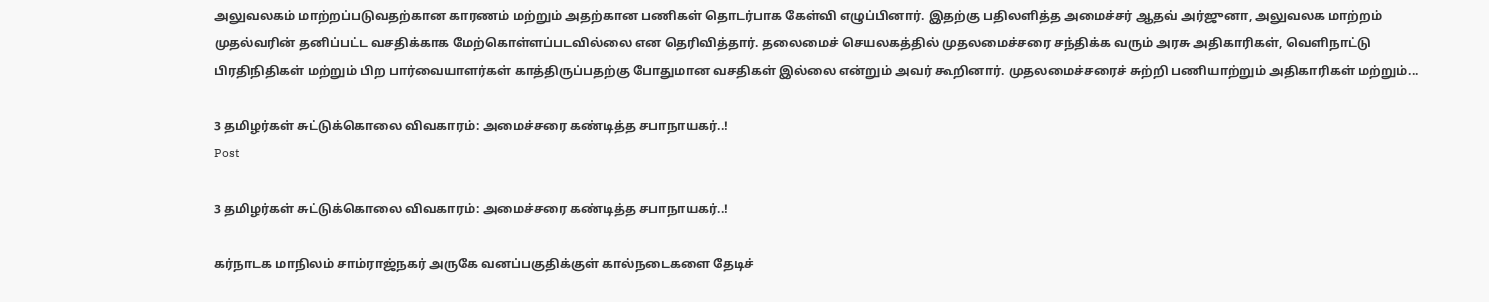அலுவலகம் மாற்றப்படுவதற்கான காரணம் மற்றும் அதற்கான பணிகள் தொடர்பாக கேள்வி எழுப்பினார். இதற்கு பதிலளித்த அமைச்சர் ஆதவ் அர்ஜுனா, அலுவலக மாற்றம் முதல்வரின் தனிப்பட்ட வசதிக்காக மேற்கொள்ளப்படவில்லை என தெரிவித்தார். தலைமைச் செயலகத்தில் முதலமைச்சரை சந்திக்க வரும் அரசு அதிகாரிகள், வெளிநாட்டு பிரதிநிதிகள் மற்றும் பிற பார்வையாளர்கள் காத்திருப்பதற்கு போதுமான வசதிகள் இல்லை என்றும் அவர் கூறினார். முதலமைச்சரைச் சுற்றி பணியாற்றும் அதிகாரிகள் மற்றும்...

3 தமிழர்கள் சுட்டுக்கொலை விவகாரம்: அமைச்சரை கண்டித்த சபாநாயகர்..!
Post

3 தமிழர்கள் சுட்டுக்கொலை விவகாரம்: அமைச்சரை கண்டித்த சபாநாயகர்..!

கர்நாடக மாநிலம் சாம்ராஜ்நகர் அருகே வனப்பகுதிக்குள் கால்நடைகளை தேடிச்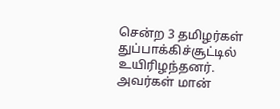சென்ற 3 தமிழர்கள் துப்பாக்கிச்சூட்டில் உயிரிழந்தனர். அவர்கள் மான்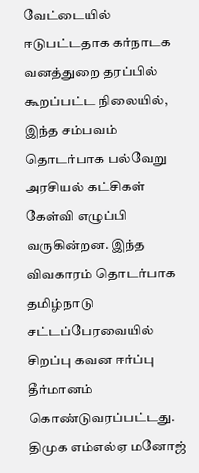வேட்டையில் ஈடுபட்டதாக கர்நாடக வனத்துறை தரப்பில் கூறப்பட்ட நிலையில், இந்த சம்பவம் தொடர்பாக பல்வேறு அரசியல் கட்சிகள் கேள்வி எழுப்பி வருகின்றன. இந்த விவகாரம் தொடர்பாக தமிழ்நாடு சட்டப்பேரவையில் சிறப்பு கவன ஈர்ப்பு தீர்மானம் கொண்டுவரப்பட்டது. திமுக எம்எல்ஏ மனோஜ்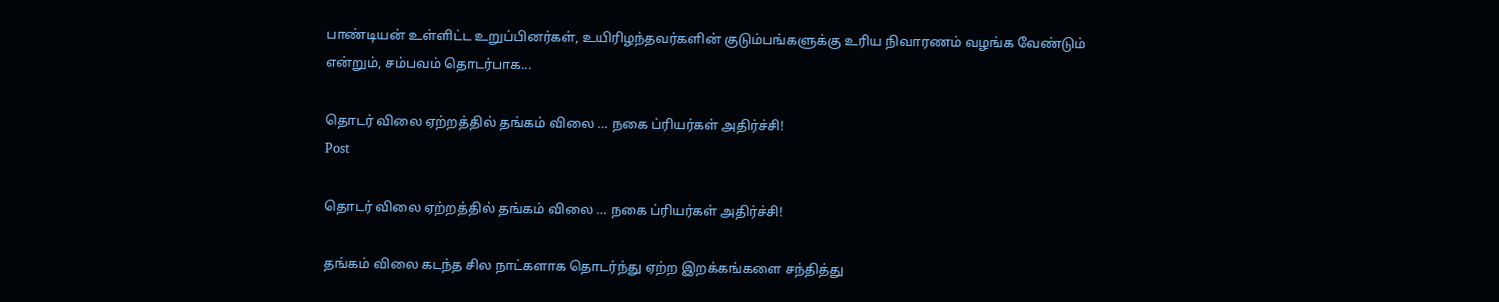பாண்டியன் உள்ளிட்ட உறுப்பினர்கள், உயிரிழந்தவர்களின் குடும்பங்களுக்கு உரிய நிவாரணம் வழங்க வேண்டும் என்றும், சம்பவம் தொடர்பாக...

தொடர் விலை ஏற்றத்தில் தங்கம் விலை … நகை ப்ரியர்கள் அதிர்ச்சி!
Post

தொடர் விலை ஏற்றத்தில் தங்கம் விலை … நகை ப்ரியர்கள் அதிர்ச்சி!

தங்கம் விலை கடந்த சில நாட்களாக தொடர்ந்து ஏற்ற இறக்கங்களை சந்தித்து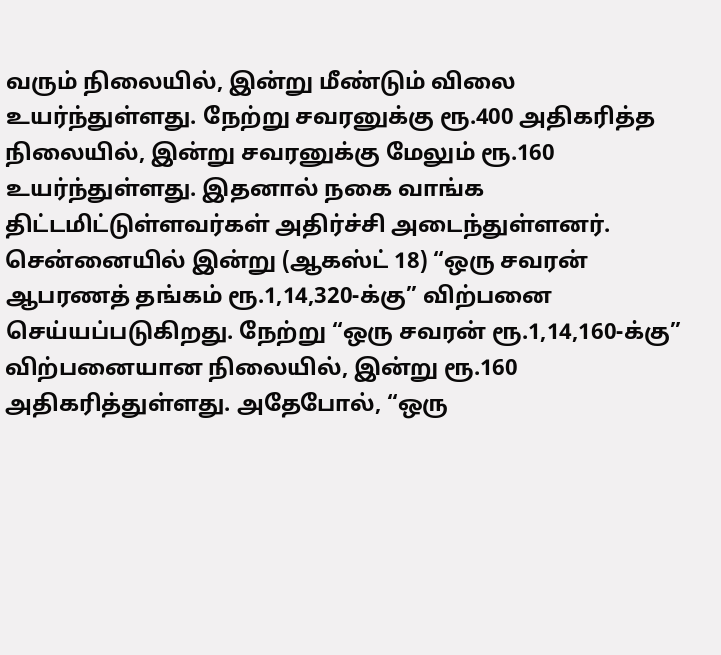வரும் நிலையில், இன்று மீண்டும் விலை உயர்ந்துள்ளது. நேற்று சவரனுக்கு ரூ.400 அதிகரித்த நிலையில், இன்று சவரனுக்கு மேலும் ரூ.160 உயர்ந்துள்ளது. இதனால் நகை வாங்க திட்டமிட்டுள்ளவர்கள் அதிர்ச்சி அடைந்துள்ளனர். சென்னையில் இன்று (ஆகஸ்ட் 18) “ஒரு சவரன் ஆபரணத் தங்கம் ரூ.1,14,320-க்கு” விற்பனை செய்யப்படுகிறது. நேற்று “ஒரு சவரன் ரூ.1,14,160-க்கு” விற்பனையான நிலையில், இன்று ரூ.160 அதிகரித்துள்ளது. அதேபோல், “ஒரு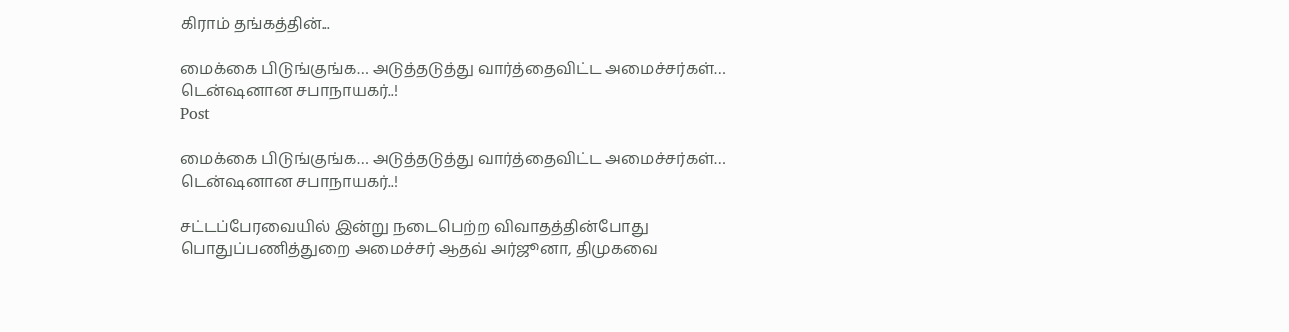கிராம் தங்கத்தின்...

மைக்கை பிடுங்குங்க… அடுத்தடுத்து வார்த்தைவிட்ட அமைச்சர்கள்… டென்ஷனான சபாநாயகர்..!
Post

மைக்கை பிடுங்குங்க… அடுத்தடுத்து வார்த்தைவிட்ட அமைச்சர்கள்… டென்ஷனான சபாநாயகர்..!

சட்டப்பேரவையில் இன்று நடைபெற்ற விவாதத்தின்போது பொதுப்பணித்துறை அமைச்சர் ஆதவ் அர்ஜூனா, திமுகவை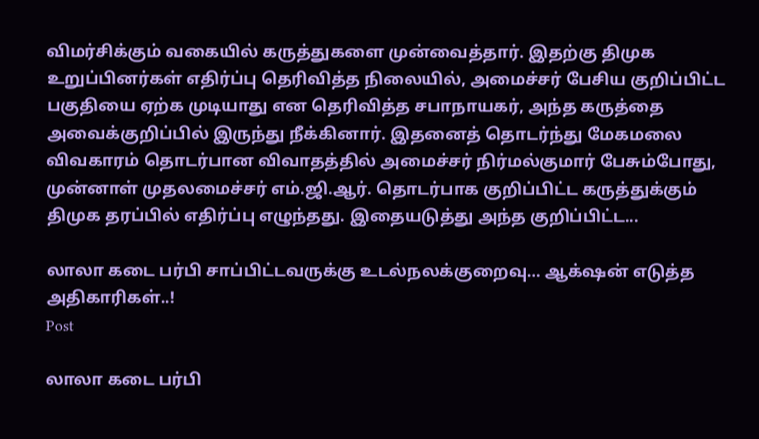விமர்சிக்கும் வகையில் கருத்துகளை முன்வைத்தார். இதற்கு திமுக உறுப்பினர்கள் எதிர்ப்பு தெரிவித்த நிலையில், அமைச்சர் பேசிய குறிப்பிட்ட பகுதியை ஏற்க முடியாது என தெரிவித்த சபாநாயகர், அந்த கருத்தை அவைக்குறிப்பில் இருந்து நீக்கினார். இதனைத் தொடர்ந்து மேகமலை விவகாரம் தொடர்பான விவாதத்தில் அமைச்சர் நிர்மல்குமார் பேசும்போது, முன்னாள் முதலமைச்சர் எம்.ஜி.ஆர். தொடர்பாக குறிப்பிட்ட கருத்துக்கும் திமுக தரப்பில் எதிர்ப்பு எழுந்தது. இதையடுத்து அந்த குறிப்பிட்ட...

லாலா கடை பர்பி சாப்பிட்டவருக்கு உடல்நலக்குறைவு… ஆக்‌ஷன் எடுத்த அதிகாரிகள்..!
Post

லாலா கடை பர்பி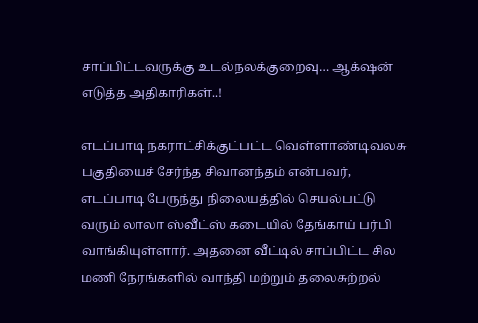சாப்பிட்டவருக்கு உடல்நலக்குறைவு… ஆக்‌ஷன் எடுத்த அதிகாரிகள்..!

எடப்பாடி நகராட்சிக்குட்பட்ட வெள்ளாண்டிவலசு பகுதியைச் சேர்ந்த சிவானந்தம் என்பவர், எடப்பாடி பேருந்து நிலையத்தில் செயல்பட்டு வரும் லாலா ஸ்வீட்ஸ் கடையில் தேங்காய் பர்பி வாங்கியுள்ளார். அதனை வீட்டில் சாப்பிட்ட சில மணி நேரங்களில் வாந்தி மற்றும் தலைசுற்றல்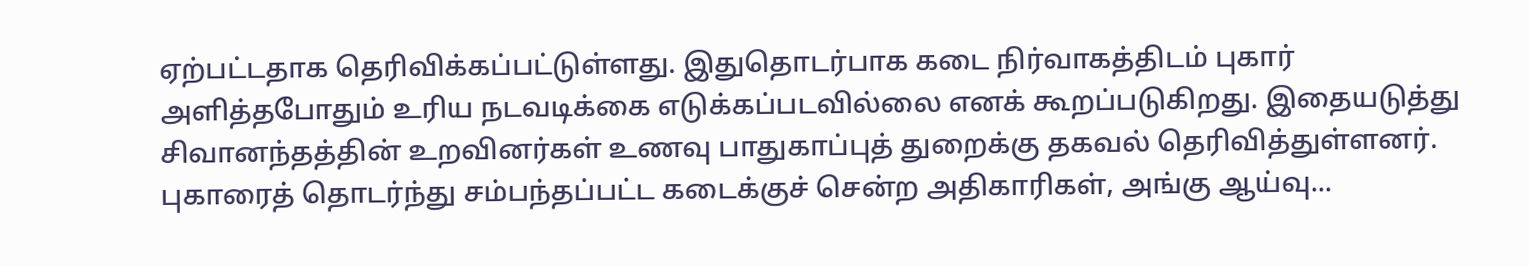ஏற்பட்டதாக தெரிவிக்கப்பட்டுள்ளது. இதுதொடர்பாக கடை நிர்வாகத்திடம் புகார் அளித்தபோதும் உரிய நடவடிக்கை எடுக்கப்படவில்லை எனக் கூறப்படுகிறது. இதையடுத்து சிவானந்தத்தின் உறவினர்கள் உணவு பாதுகாப்புத் துறைக்கு தகவல் தெரிவித்துள்ளனர். புகாரைத் தொடர்ந்து சம்பந்தப்பட்ட கடைக்குச் சென்ற அதிகாரிகள், அங்கு ஆய்வு...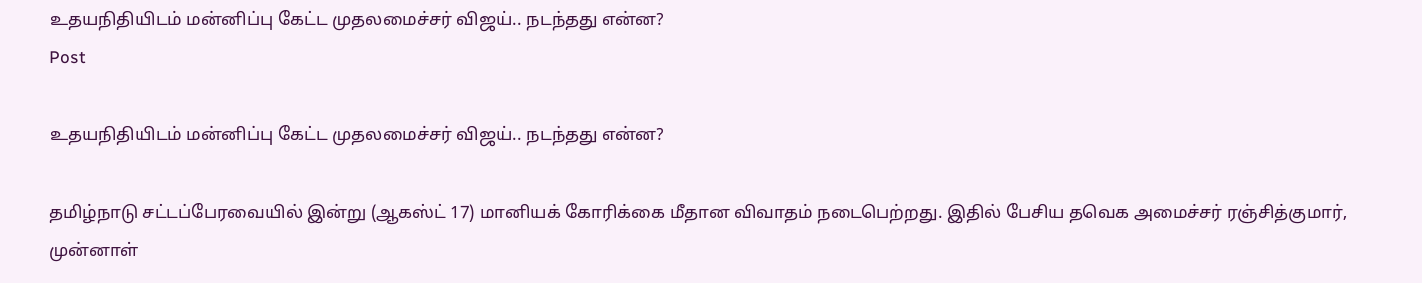உதயநிதியிடம் மன்னிப்பு கேட்ட முதலமைச்சர் விஜய்.. நடந்தது என்ன?
Post

உதயநிதியிடம் மன்னிப்பு கேட்ட முதலமைச்சர் விஜய்.. நடந்தது என்ன?

தமிழ்நாடு சட்டப்பேரவையில் இன்று (ஆகஸ்ட் 17) மானியக் கோரிக்கை மீதான விவாதம் நடைபெற்றது. இதில் பேசிய தவெக அமைச்சர் ரஞ்சித்குமார், முன்னாள்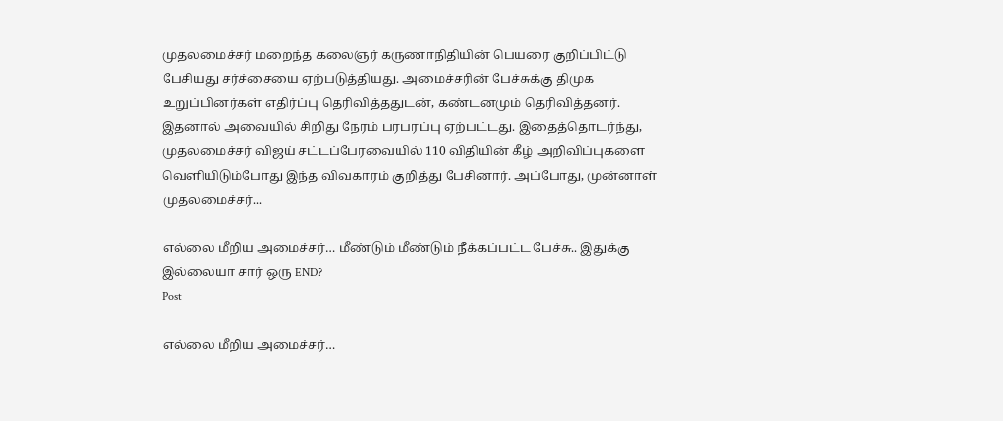முதலமைச்சர் மறைந்த கலைஞர் கருணாநிதியின் பெயரை குறிப்பிட்டு பேசியது சர்ச்சையை ஏற்படுத்தியது. அமைச்சரின் பேச்சுக்கு திமுக உறுப்பினர்கள் எதிர்ப்பு தெரிவித்ததுடன், கண்டனமும் தெரிவித்தனர். இதனால் அவையில் சிறிது நேரம் பரபரப்பு ஏற்பட்டது. இதைத்தொடர்ந்து, முதலமைச்சர் விஜய் சட்டப்பேரவையில் 110 விதியின் கீழ் அறிவிப்புகளை வெளியிடும்போது இந்த விவகாரம் குறித்து பேசினார். அப்போது, முன்னாள் முதலமைச்சர்...

எல்லை மீறிய அமைச்சர்… மீண்டும் மீண்டும் நீக்கப்பட்ட பேச்சு.. இதுக்கு இல்லையா சார் ஒரு END?
Post

எல்லை மீறிய அமைச்சர்…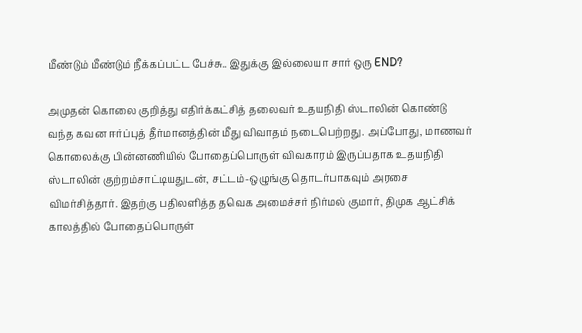மீண்டும் மீண்டும் நீக்கப்பட்ட பேச்சு.. இதுக்கு இல்லையா சார் ஒரு END?

அமுதன் கொலை குறித்து எதிர்க்கட்சித் தலைவர் உதயநிதி ஸ்டாலின் கொண்டு வந்த கவன ஈர்ப்புத் தீர்மானத்தின் மீது விவாதம் நடைபெற்றது. அப்போது, மாணவர் கொலைக்கு பின்னணியில் போதைப்பொருள் விவகாரம் இருப்பதாக உதயநிதி ஸ்டாலின் குற்றம்சாட்டியதுடன், சட்டம்-ஒழுங்கு தொடர்பாகவும் அரசை விமர்சித்தார். இதற்கு பதிலளித்த தவெக அமைச்சர் நிர்மல் குமார், திமுக ஆட்சிக் காலத்தில் போதைப்பொருள்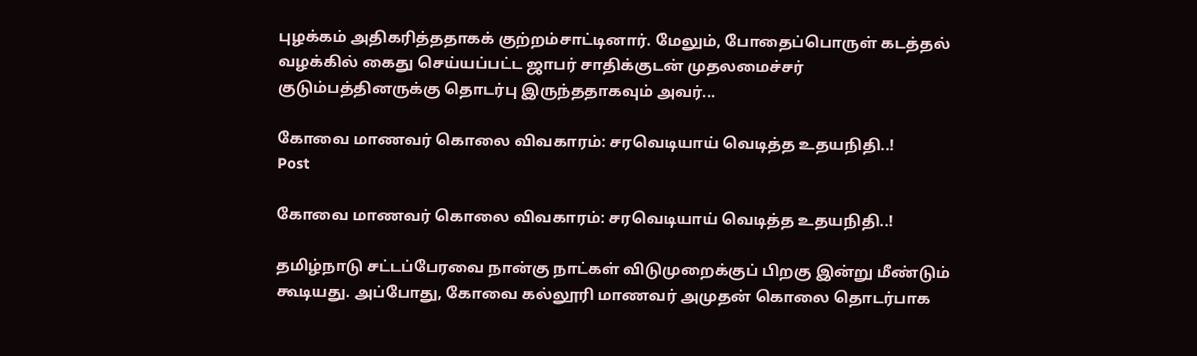புழக்கம் அதிகரித்ததாகக் குற்றம்சாட்டினார். மேலும், போதைப்பொருள் கடத்தல் வழக்கில் கைது செய்யப்பட்ட ஜாபர் சாதிக்குடன் முதலமைச்சர் குடும்பத்தினருக்கு தொடர்பு இருந்ததாகவும் அவர்...

கோவை மாணவர் கொலை விவகாரம்: சரவெடியாய் வெடித்த உதயநிதி..!
Post

கோவை மாணவர் கொலை விவகாரம்: சரவெடியாய் வெடித்த உதயநிதி..!

தமிழ்நாடு சட்டப்பேரவை நான்கு நாட்கள் விடுமுறைக்குப் பிறகு இன்று மீண்டும் கூடியது. அப்போது, கோவை கல்லூரி மாணவர் அமுதன் கொலை தொடர்பாக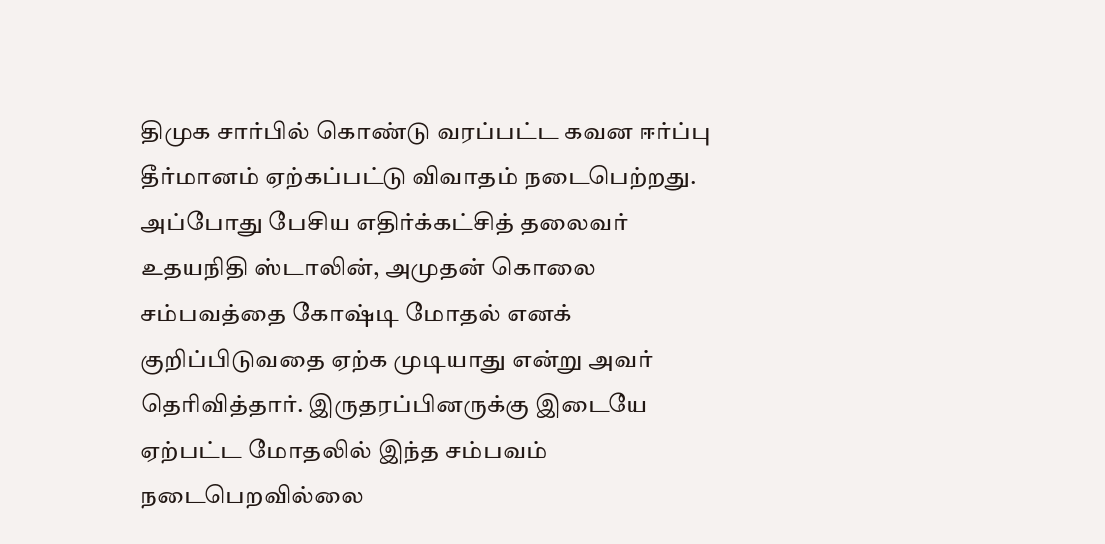திமுக சார்பில் கொண்டு வரப்பட்ட கவன ஈர்ப்பு தீர்மானம் ஏற்கப்பட்டு விவாதம் நடைபெற்றது. அப்போது பேசிய எதிர்க்கட்சித் தலைவர் உதயநிதி ஸ்டாலின், அமுதன் கொலை சம்பவத்தை கோஷ்டி மோதல் எனக் குறிப்பிடுவதை ஏற்க முடியாது என்று அவர் தெரிவித்தார். இருதரப்பினருக்கு இடையே ஏற்பட்ட மோதலில் இந்த சம்பவம் நடைபெறவில்லை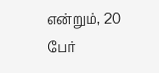என்றும், 20 பேர்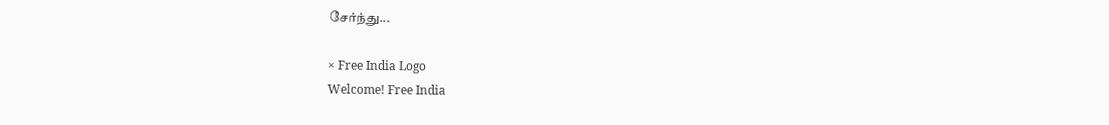சேர்ந்து...

× Free India Logo
Welcome! Free India